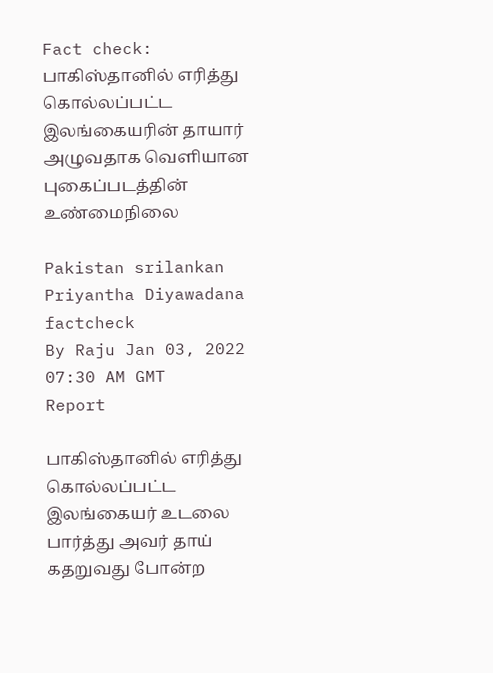Fact check: பாகிஸ்தானில் எரித்து கொல்லப்பட்ட இலங்கையரின் தாயார் அழுவதாக வெளியான புகைப்படத்தின் உண்மைநிலை

Pakistan srilankan Priyantha Diyawadana factcheck
By Raju Jan 03, 2022 07:30 AM GMT
Report

பாகிஸ்தானில் எரித்து கொல்லப்பட்ட இலங்கையர் உடலை பார்த்து அவர் தாய் கதறுவது போன்ற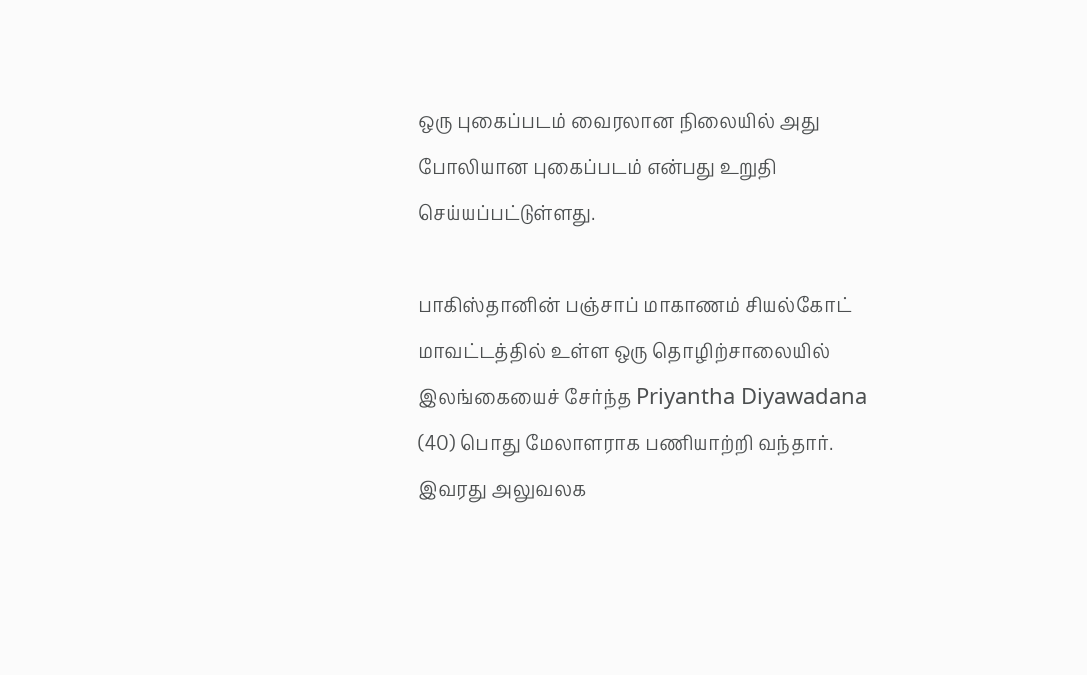ஒரு புகைப்படம் வைரலான நிலையில் அது போலியான புகைப்படம் என்பது உறுதி செய்யப்பட்டுள்ளது.

பாகிஸ்தானின் பஞ்சாப் மாகாணம் சியல்கோட் மாவட்டத்தில் உள்ள ஒரு தொழிற்சாலையில் இலங்கையைச் சேர்ந்த Priyantha Diyawadana (40) பொது மேலாளராக பணியாற்றி வந்தார். இவரது அலுவலக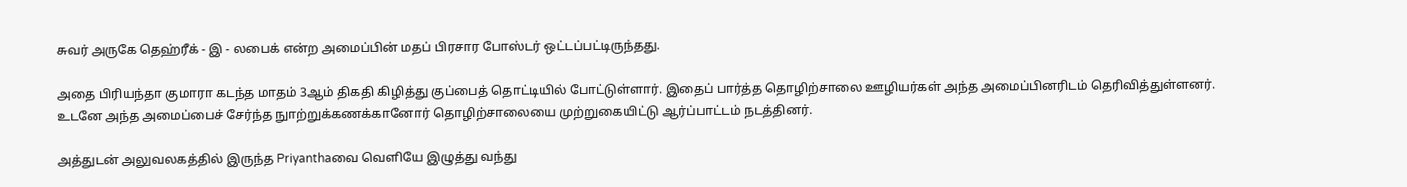சுவர் அருகே தெஹ்ரீக் - இ - லபைக் என்ற அமைப்பின் மதப் பிரசார போஸ்டர் ஒட்டப்பட்டிருந்தது.

அதை பிரியந்தா குமாரா கடந்த மாதம் 3ஆம் திகதி கிழித்து குப்பைத் தொட்டியில் போட்டுள்ளார். இதைப் பார்த்த தொழிற்சாலை ஊழியர்கள் அந்த அமைப்பினரிடம் தெரிவித்துள்ளனர். உடனே அந்த அமைப்பைச் சேர்ந்த நுாற்றுக்கணக்கானோர் தொழிற்சாலையை முற்றுகையிட்டு ஆர்ப்பாட்டம் நடத்தினர்.

அத்துடன் அலுவலகத்தில் இருந்த Priyanthaவை வெளியே இழுத்து வந்து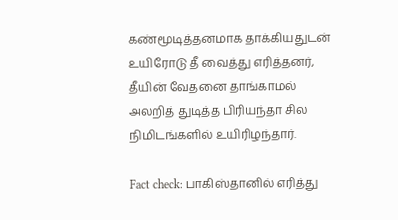கண்மூடித்தனமாக தாக்கியதுடன் உயிரோடு தீ வைத்து எரித்தனர், தீயின் வேதனை தாங்காமல் அலறித் துடித்த பிரியந்தா சில நிமிடங்களில் உயிரிழந்தார்.

Fact check: பாகிஸ்தானில் எரித்து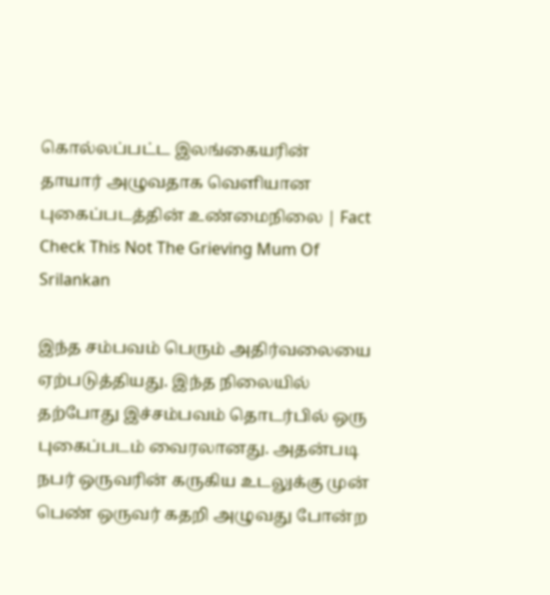கொல்லப்பட்ட இலங்கையரின் தாயார் அழுவதாக வெளியான புகைப்படத்தின் உண்மைநிலை | Fact Check This Not The Grieving Mum Of Srilankan

இந்த சம்பவம் பெரும் அதிர்வலையை ஏற்படுத்தியது. இந்த நிலையில் தற்போது இச்சம்பவம் தொடர்பில் ஒரு புகைப்படம் வைரலானது. அதன்படி நபர் ஒருவரின் கருகிய உடலுக்கு முன் பெண் ஒருவர் கதறி அழுவது போன்ற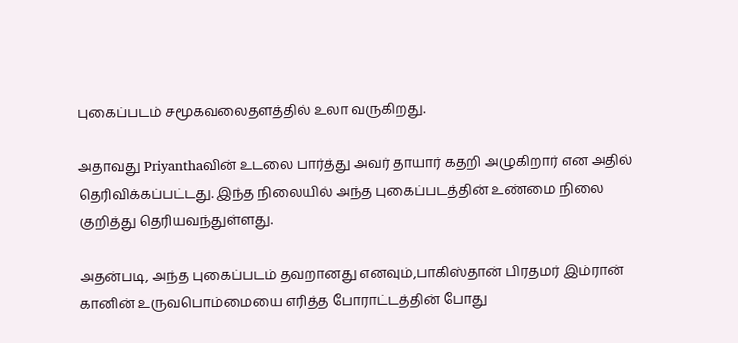புகைப்படம் சமூகவலைதளத்தில் உலா வருகிறது.

அதாவது Priyanthaவின் உடலை பார்த்து அவர் தாயார் கதறி அழுகிறார் என அதில் தெரிவிக்கப்பட்டது. இந்த நிலையில் அந்த புகைப்படத்தின் உண்மை நிலை குறித்து தெரியவந்துள்ளது.

அதன்படி, அந்த புகைப்படம் தவறானது எனவும்,பாகிஸ்தான் பிரதமர் இம்ரான் கானின் உருவபொம்மையை எரித்த போராட்டத்தின் போது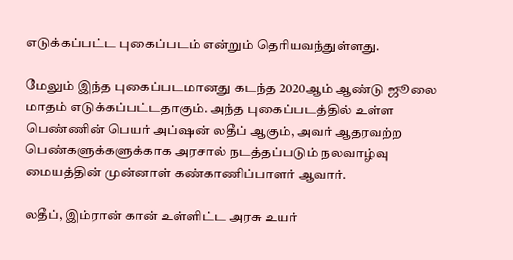எடுக்கப்பட்ட புகைப்படம் என்றும் தெரியவந்துள்ளது.

மேலும் இந்த புகைப்படமானது கடந்த 2020ஆம் ஆண்டு ஜூலை மாதம் எடுக்கப்பட்டதாகும். அந்த புகைப்படத்தில் உள்ள பெண்ணின் பெயர் அப்ஷன் லதீப் ஆகும், அவர் ஆதரவற்ற பெண்களுக்களுக்காக அரசால் நடத்தப்படும் நலவாழ்வு மையத்தின் முன்னாள் கண்காணிப்பாளர் ஆவார்.

லதீப், இம்ரான் கான் உள்ளிட்ட அரசு உயர்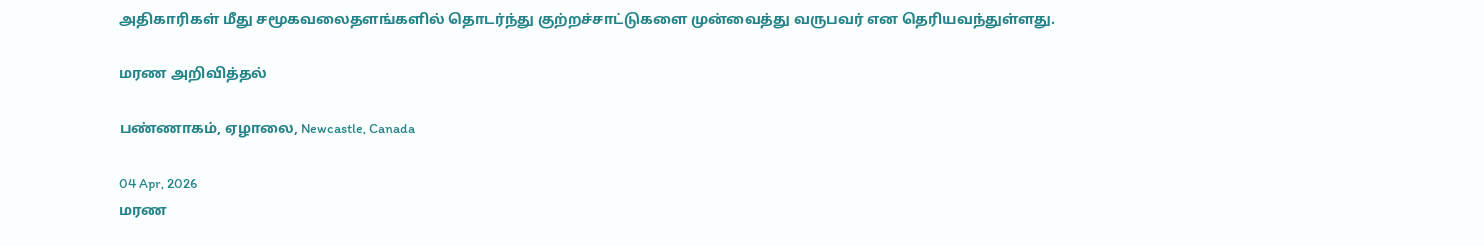அதிகாரிகள் மீது சமூகவலைதளங்களில் தொடர்ந்து குற்றச்சாட்டுகளை முன்வைத்து வருபவர் என தெரியவந்துள்ளது.

மரண அறிவித்தல்

பண்ணாகம், ஏழாலை, Newcastle, Canada

04 Apr, 2026
மரண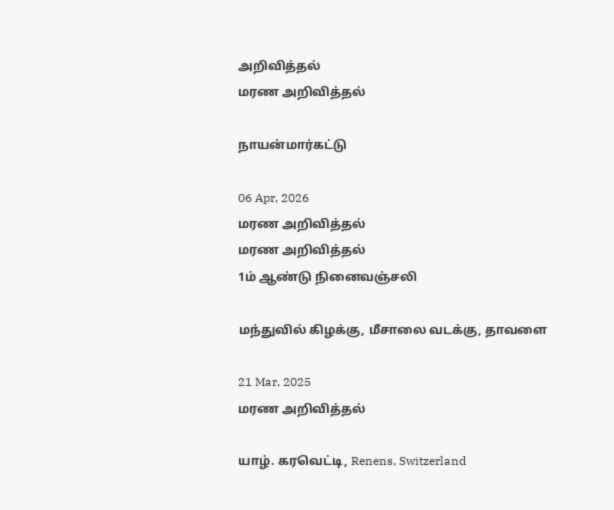அறிவித்தல்
மரண அறிவித்தல்

நாயன்மார்கட்டு

06 Apr, 2026
மரண அறிவித்தல்
மரண அறிவித்தல்
1ம் ஆண்டு நினைவஞ்சலி

மந்துவில் கிழக்கு, மீசாலை வடக்கு, தாவளை

21 Mar, 2025
மரண அறிவித்தல்

யாழ். கரவெட்டி, Renens, Switzerland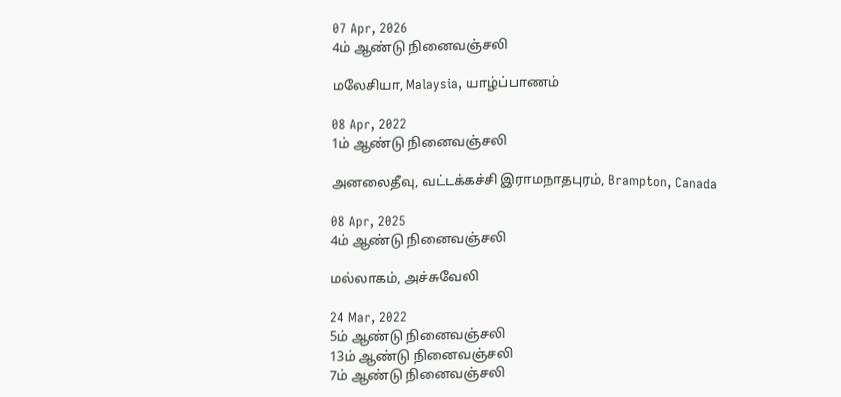07 Apr, 2026
4ம் ஆண்டு நினைவஞ்சலி

மலேசியா, Malaysia, யாழ்ப்பாணம்

08 Apr, 2022
1ம் ஆண்டு நினைவஞ்சலி

அனலைதீவு, வட்டக்கச்சி இராமநாதபுரம், Brampton, Canada

08 Apr, 2025
4ம் ஆண்டு நினைவஞ்சலி

மல்லாகம், அச்சுவேலி

24 Mar, 2022
5ம் ஆண்டு நினைவஞ்சலி
13ம் ஆண்டு நினைவஞ்சலி
7ம் ஆண்டு நினைவஞ்சலி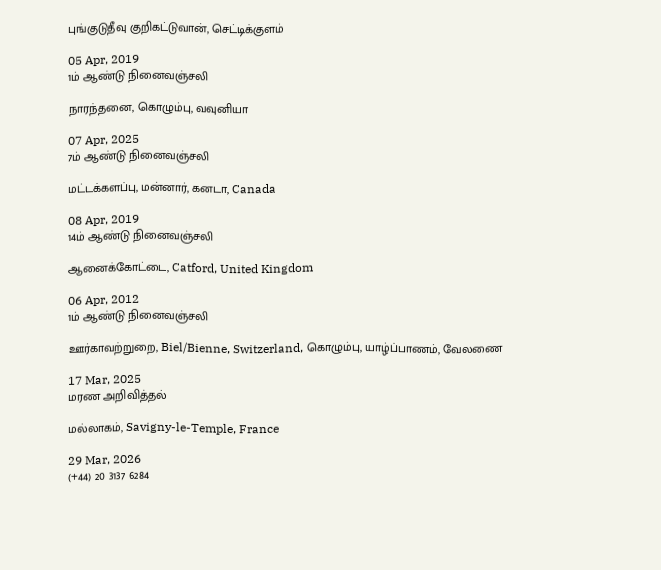புங்குடுதீவு குறிகட்டுவான், செட்டிக்குளம்

05 Apr, 2019
1ம் ஆண்டு நினைவஞ்சலி

நாரந்தனை, கொழும்பு, வவுனியா

07 Apr, 2025
7ம் ஆண்டு நினைவஞ்சலி

மட்டக்களப்பு, மன்னார், கனடா, Canada

08 Apr, 2019
14ம் ஆண்டு நினைவஞ்சலி

ஆனைக்கோட்டை, Catford, United Kingdom

06 Apr, 2012
1ம் ஆண்டு நினைவஞ்சலி

ஊர்காவற்றுறை, Biel/Bienne, Switzerland, கொழும்பு, யாழ்ப்பாணம், வேலணை

17 Mar, 2025
மரண அறிவித்தல்

மல்லாகம், Savigny-le-Temple, France

29 Mar, 2026
(+44) 20 3137 6284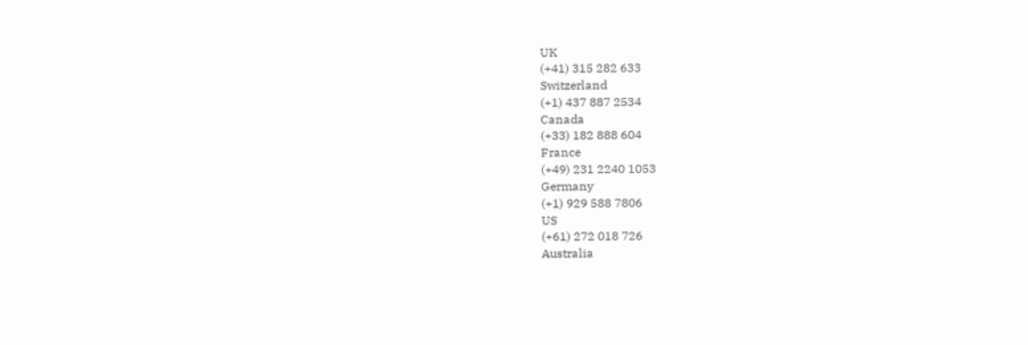UK
(+41) 315 282 633
Switzerland
(+1) 437 887 2534
Canada
(+33) 182 888 604
France
(+49) 231 2240 1053
Germany
(+1) 929 588 7806
US
(+61) 272 018 726
Australia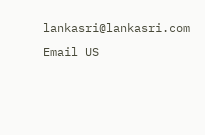lankasri@lankasri.com
Email US